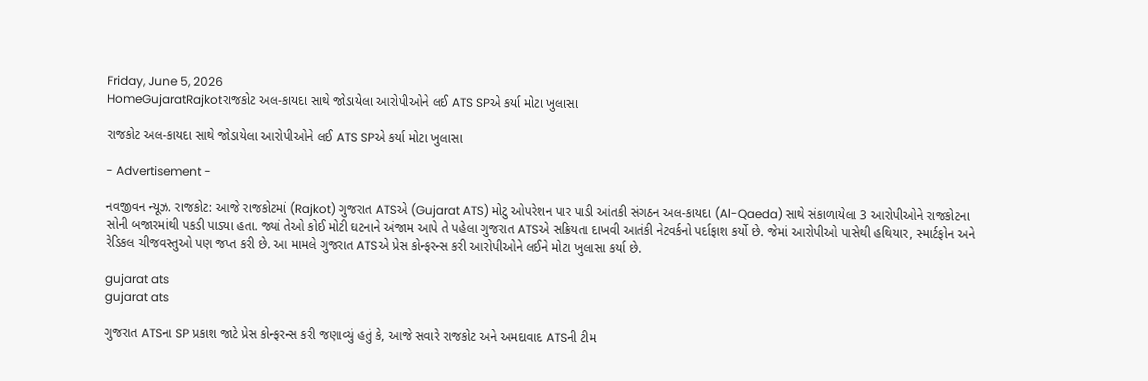Friday, June 5, 2026
HomeGujaratRajkotરાજકોટ અલ-કાયદા સાથે જોડાયેલા આરોપીઓને લઈ ATS SPએ કર્યા મોટા ખુલાસા

રાજકોટ અલ-કાયદા સાથે જોડાયેલા આરોપીઓને લઈ ATS SPએ કર્યા મોટા ખુલાસા

- Advertisement -

નવજીવન ન્યૂઝ. રાજકોટ: આજે રાજકોટમાં (Rajkot) ગુજરાત ATSએ (Gujarat ATS) મોટુ ઓપરેશન પાર પાડી આંતકી સંગઠન અલ-કાયદા (Al-Qaeda) સાથે સંકાળાયેલા 3 આરોપીઓને રાજકોટના સોની બજારમાંથી પકડી પાડ્યા હતા. જ્યાં તેઓ કોઈ મોટી ઘટનાને અંજામ આપે તે પહેલા ગુજરાત ATSએ સક્રિયતા દાખવી આતંકી નેટવર્કનો પર્દાફાશ કર્યો છે. જેમાં આરોપીઓ પાસેથી હથિયાર, સ્માર્ટફોન અને રેડિકલ ચીજવસ્તુઓ પણ જપ્ત કરી છે. આ મામલે ગુજરાત ATSએ પ્રેસ કોન્ફરન્સ કરી આરોપીઓને લઈને મોટા ખુલાસા કર્યા છે.

gujarat ats
gujarat ats

ગુજરાત ATSના SP પ્રકાશ જાટે પ્રેસ કોન્ફરન્સ કરી જણાવ્યું હતું કે, આજે સવારે રાજકોટ અને અમદાવાદ ATSની ટીમ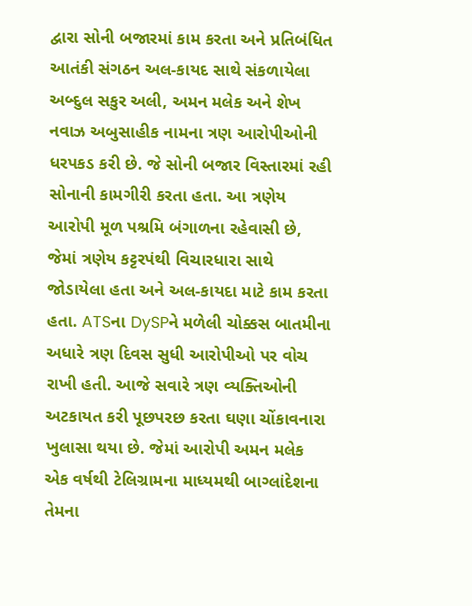દ્વારા સોની બજારમાં કામ કરતા અને પ્રતિબંધિત આતંકી સંગઠન અલ-કાયદ સાથે સંકળાયેલા અબ્દુલ સકુર અલી, અમન મલેક અને શેખ નવાઝ અબુસાહીક નામના ત્રણ આરોપીઓની ધરપકડ કરી છે. જે સોની બજાર વિસ્તારમાં રહી સોનાની કામગીરી કરતા હતા. આ ત્રણેય આરોપી મૂળ પશ્રમિ બંગાળના રહેવાસી છે, જેમાં ત્રણેય કટ્ટરપંથી વિચારધારા સાથે જોડાયેલા હતા અને અલ-કાયદા માટે કામ કરતા હતા. ATSના DySPને મળેલી ચોક્કસ બાતમીના અધારે ત્રણ દિવસ સુધી આરોપીઓ પર વોચ રાખી હતી. આજે સવારે ત્રણ વ્યક્તિઓની અટકાયત કરી પૂછપરછ કરતા ઘણા ચોંકાવનારા ખુલાસા થયા છે. જેમાં આરોપી અમન મલેક એક વર્ષથી ટેલિગ્રામના માધ્યમથી બાગ્લાંદેશના તેમના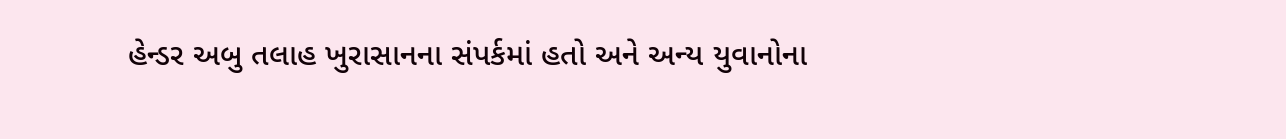હેન્ડર અબુ તલાહ ખુરાસાનના સંપર્કમાં હતો અને અન્ય યુવાનોના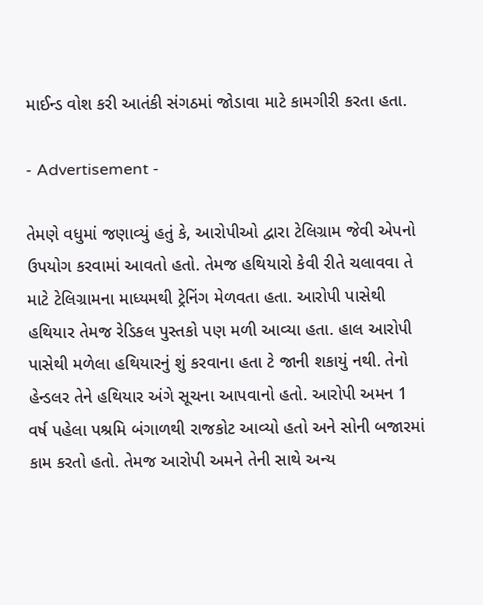માઈન્ડ વોશ કરી આતંકી સંગઠમાં જોડાવા માટે કામગીરી કરતા હતા.

- Advertisement -

તેમણે વધુમાં જણાવ્યું હતું કે, આરોપીઓ દ્વારા ટેલિગ્રામ જેવી એપનો ઉપયોગ કરવામાં આવતો હતો. તેમજ હથિયારો કેવી રીતે ચલાવવા તે માટે ટેલિગ્રામના માધ્યમથી ટ્રેનિંગ મેળવતા હતા. આરોપી પાસેથી હથિયાર તેમજ રેડિકલ પુસ્તકો પણ મળી આવ્યા હતા. હાલ આરોપી પાસેથી મળેલા હથિયારનું શું કરવાના હતા ટે જાની શકાયું નથી. તેનો હેન્ડલર તેને હથિયાર અંગે સૂચના આપવાનો હતો. આરોપી અમન 1 વર્ષ પહેલા પશ્રમિ બંગાળથી રાજકોટ આવ્યો હતો અને સોની બજારમાં કામ કરતો હતો. તેમજ આરોપી અમને તેની સાથે અન્ય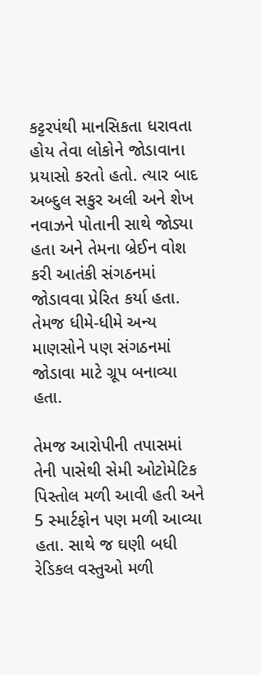કટ્ટરપંથી માનસિકતા ધરાવતા હોય તેવા લોકોને જોડાવાના પ્રયાસો કરતો હતો. ત્યાર બાદ અબ્દુલ સકુર અલી અને શેખ નવાઝને પોતાની સાથે જોડ્યા હતા અને તેમના બ્રેઈન વોશ કરી આતંકી સંગઠનમાં જોડાવવા પ્રેરિત કર્યા હતા. તેમજ ધીમે-ધીમે અન્ય માણસોને પણ સંગઠનમાં જોડાવા માટે ગ્રૂપ બનાવ્યા હતા.

તેમજ આરોપીની તપાસમાં તેની પાસેથી સેમી ઓટોમેટિક પિસ્તોલ મળી આવી હતી અને 5 સ્માર્ટફોન પણ મળી આવ્યા હતા. સાથે જ ઘણી બધી રેડિકલ વસ્તુઓ મળી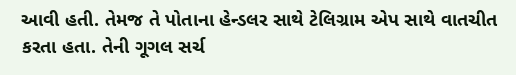આવી હતી. તેમજ તે પોતાના હેન્ડલર સાથે ટેલિગ્રામ એપ સાથે વાતચીત કરતા હતા. તેની ગૂગલ સર્ચ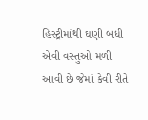હિસ્ટ્રીમાંથી ઘણી બધી એવી વસ્તુઓ મળી આવી છે જેમાં કેવી રીતે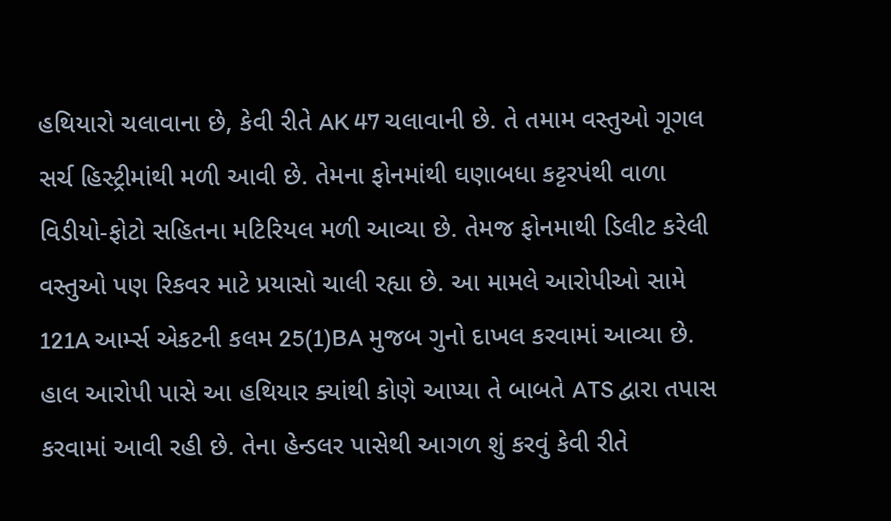હથિયારો ચલાવાના છે, કેવી રીતે AK 47 ચલાવાની છે. તે તમામ વસ્તુઓ ગૂગલ સર્ચ હિસ્ટ્રીમાંથી મળી આવી છે. તેમના ફોનમાંથી ઘણાબધા કટ્ટરપંથી વાળા વિડીયો-ફોટો સહિતના મટિરિયલ મળી આવ્યા છે. તેમજ ફોનમાથી ડિલીટ કરેલી વસ્તુઓ પણ રિકવર માટે પ્રયાસો ચાલી રહ્યા છે. આ મામલે આરોપીઓ સામે 121A આર્મ્સ એકટની કલમ 25(1)BA મુજબ ગુનો દાખલ કરવામાં આવ્યા છે. હાલ આરોપી પાસે આ હથિયાર ક્યાંથી કોણે આપ્યા તે બાબતે ATS દ્વારા તપાસ કરવામાં આવી રહી છે. તેના હેન્ડલર પાસેથી આગળ શું કરવું કેવી રીતે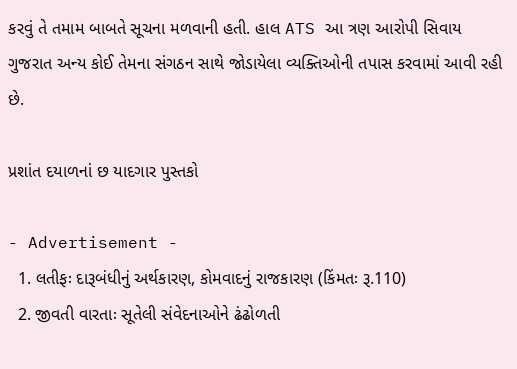કરવું તે તમામ બાબતે સૂચના મળવાની હતી. હાલ ATS આ ત્રણ આરોપી સિવાય ગુજરાત અન્ય કોઈ તેમના સંગઠન સાથે જોડાયેલા વ્યક્તિઓની તપાસ કરવામાં આવી રહી છે.

પ્રશાંત દયાળનાં છ યાદગાર પુસ્તકો

- Advertisement -
  1. લતીફઃ દારૂબંધીનું અર્થકારણ, કોમવાદનું રાજકારણ (કિંમતઃ રૂ.110)
  2. જીવતી વારતાઃ સૂતેલી સંવેદનાઓને ઢંઢોળતી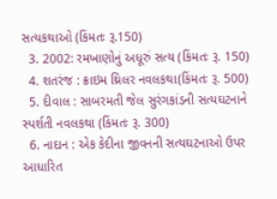સત્યકથાઓ (કિંમતઃ રૂ.150)
  3. 2002: રમખાણોનું અધૂરું સત્ય (કિંમતઃ રૂ. 150)
  4. શતરંજ : ક્રાઇમ થ્રિલર નવલકથા(કિંમતઃ રૂ. 500)
  5. દીવાલ : સાબરમતી જેલ સુરંગકાંડની સત્યઘટનાને સ્પર્શતી નવલકથા (કિંમતઃ રૂ. 300)
  6. નાદાન : એક કેદીના જીવનની સત્યઘટનાઓ ઉપર આધારિત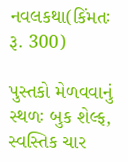નવલકથા(કિંમતઃ રૂ. 300)

પુસ્તકો મેળવવાનું સ્થળઃ બુક શેલ્ફ, સ્વસ્તિક ચાર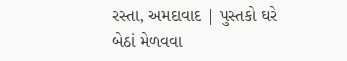રસ્તા, અમદાવાદ | પુસ્તકો ઘરે બેઠાં મેળવવા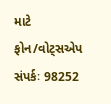માટે ફોન/વોટ્સએપ સંપર્કઃ 98252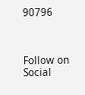90796



Follow on Social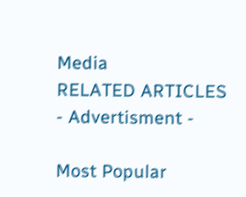Media
RELATED ARTICLES
- Advertisment -

Most Popular